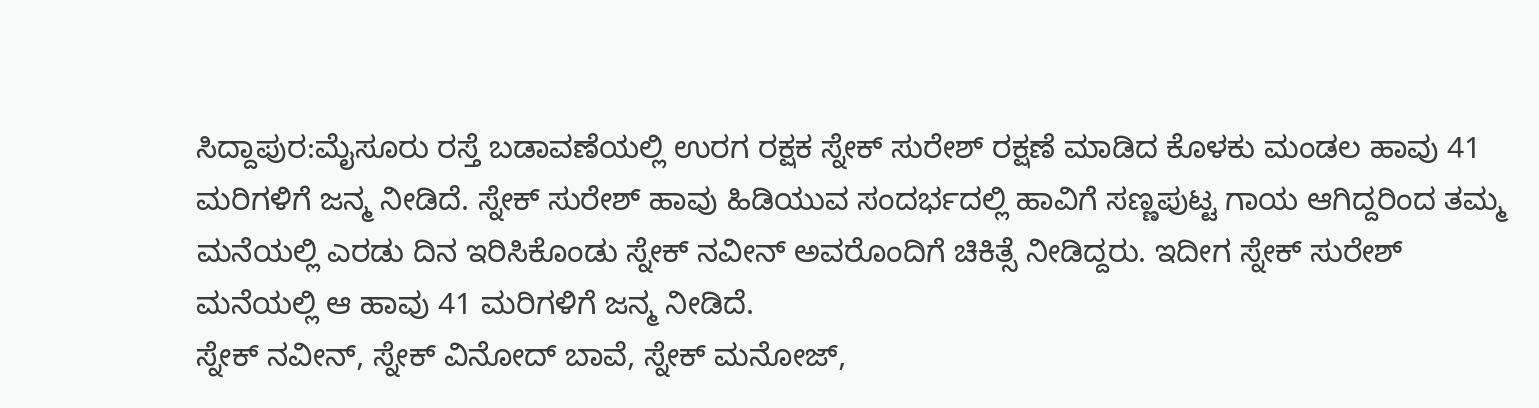ಸಿದ್ದಾಪುರ:ಮೈಸೂರು ರಸ್ತೆ ಬಡಾವಣೆಯಲ್ಲಿ ಉರಗ ರಕ್ಷಕ ಸ್ನೇಕ್ ಸುರೇಶ್ ರಕ್ಷಣೆ ಮಾಡಿದ ಕೊಳಕು ಮಂಡಲ ಹಾವು 41 ಮರಿಗಳಿಗೆ ಜನ್ಮ ನೀಡಿದೆ. ಸ್ನೇಕ್ ಸುರೇಶ್ ಹಾವು ಹಿಡಿಯುವ ಸಂದರ್ಭದಲ್ಲಿ ಹಾವಿಗೆ ಸಣ್ಣಪುಟ್ಟ ಗಾಯ ಆಗಿದ್ದರಿಂದ ತಮ್ಮ ಮನೆಯಲ್ಲಿ ಎರಡು ದಿನ ಇರಿಸಿಕೊಂಡು ಸ್ನೇಕ್ ನವೀನ್ ಅವರೊಂದಿಗೆ ಚಿಕಿತ್ಸೆ ನೀಡಿದ್ದರು. ಇದೀಗ ಸ್ನೇಕ್ ಸುರೇಶ್ ಮನೆಯಲ್ಲಿ ಆ ಹಾವು 41 ಮರಿಗಳಿಗೆ ಜನ್ಮ ನೀಡಿದೆ.
ಸ್ನೇಕ್ ನವೀನ್, ಸ್ನೇಕ್ ವಿನೋದ್ ಬಾವೆ, ಸ್ನೇಕ್ ಮನೋಜ್,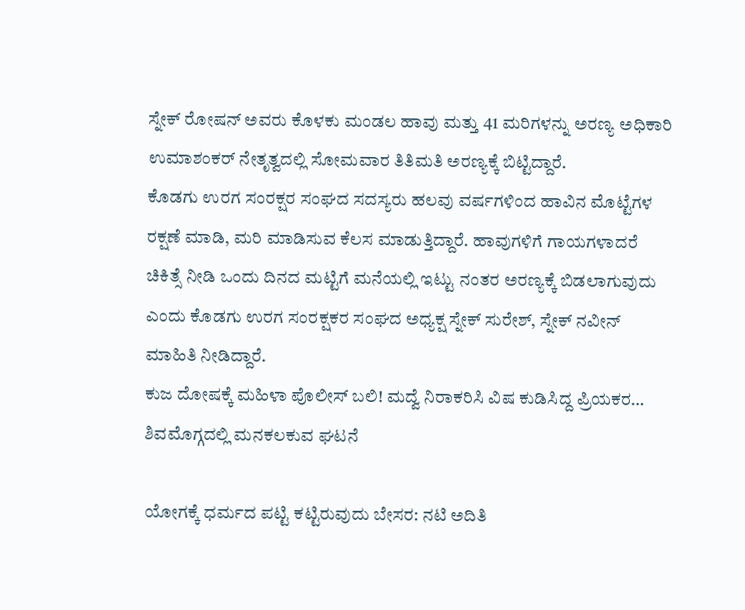ಸ್ನೇಕ್ ರೋಷನ್ ಅವರು ಕೊಳಕು ಮಂಡಲ ಹಾವು ಮತ್ತು 41 ಮರಿಗಳನ್ನು ಅರಣ್ಯ ಅಧಿಕಾರಿ ಉಮಾಶಂಕರ್ ನೇತೃತ್ವದಲ್ಲಿ ಸೋಮವಾರ ತಿತಿಮತಿ ಅರಣ್ಯಕ್ಕೆ ಬಿಟ್ಟಿದ್ದಾರೆ.
ಕೊಡಗು ಉರಗ ಸಂರಕ್ಷರ ಸಂಘದ ಸದಸ್ಯರು ಹಲವು ವರ್ಷಗಳಿಂದ ಹಾವಿನ ಮೊಟ್ಟೆಗಳ ರಕ್ಷಣೆ ಮಾಡಿ, ಮರಿ ಮಾಡಿಸುವ ಕೆಲಸ ಮಾಡುತ್ತಿದ್ದಾರೆ. ಹಾವುಗಳಿಗೆ ಗಾಯಗಳಾದರೆ ಚಿಕಿತ್ಸೆ ನೀಡಿ ಒಂದು ದಿನದ ಮಟ್ಟಿಗೆ ಮನೆಯಲ್ಲಿ ಇಟ್ಟು ನಂತರ ಅರಣ್ಯಕ್ಕೆ ಬಿಡಲಾಗುವುದು ಎಂದು ಕೊಡಗು ಉರಗ ಸಂರಕ್ಷಕರ ಸಂಘದ ಅಧ್ಯಕ್ಷ ಸ್ನೇಕ್ ಸುರೇಶ್, ಸ್ನೇಕ್ ನವೀನ್ ಮಾಹಿತಿ ನೀಡಿದ್ದಾರೆ.
ಕುಜ ದೋಷಕ್ಕೆ ಮಹಿಳಾ ಪೊಲೀಸ್ ಬಲಿ! ಮದ್ವೆ ನಿರಾಕರಿಸಿ ವಿಷ ಕುಡಿಸಿದ್ದ ಪ್ರಿಯಕರ… ಶಿವಮೊಗ್ಗದಲ್ಲಿ ಮನಕಲಕುವ ಘಟನೆ

ಯೋಗಕ್ಕೆ ಧರ್ಮದ ಪಟ್ಟಿ ಕಟ್ಟಿರುವುದು ಬೇಸರ: ನಟಿ ಅದಿತಿ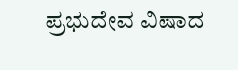ಪ್ರಭುದೇವ ವಿಷಾದ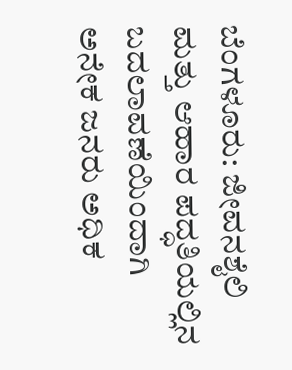ಬೆಂಗಳೂರು: ಜೀವನಶೈಲಿ ಮತ್ತು ಆಹಾರ ಪದ್ಧತಿಯಲ್ಲಿನ ಬದಲಾವಣೆಯಿಂದಾಗಿ ಅನೇಕ ಜನರು ಅಧಿಕ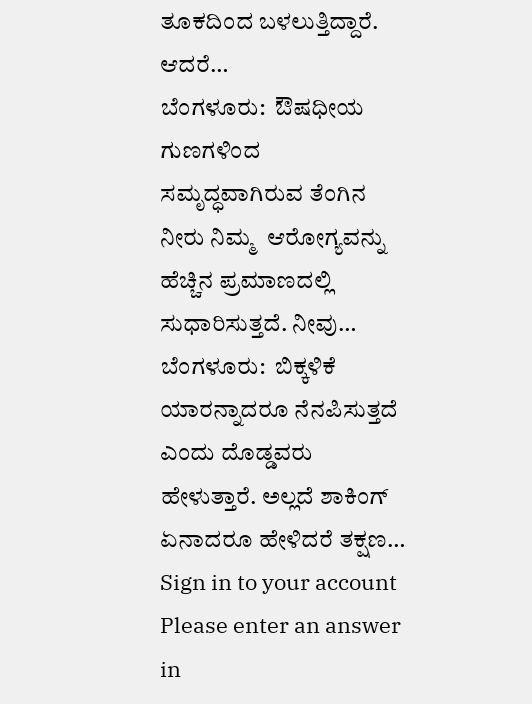ತೂಕದಿಂದ ಬಳಲುತ್ತಿದ್ದಾರೆ. ಆದರೆ…
ಬೆಂಗಳೂರು:  ಔಷಧೀಯ ಗುಣಗಳಿಂದ ಸಮೃದ್ಧವಾಗಿರುವ ತೆಂಗಿನ ನೀರು ನಿಮ್ಮ  ಆರೋಗ್ಯವನ್ನು ಹೆಚ್ಚಿನ ಪ್ರಮಾಣದಲ್ಲಿ ಸುಧಾರಿಸುತ್ತದೆ. ನೀವು…
ಬೆಂಗಳೂರು:  ಬಿಕ್ಕಳಿಕೆ ಯಾರನ್ನಾದರೂ ನೆನಪಿಸುತ್ತದೆ ಎಂದು ದೊಡ್ಡವರು ಹೇಳುತ್ತಾರೆ. ಅಲ್ಲದೆ ಶಾಕಿಂಗ್ ಏನಾದರೂ ಹೇಳಿದರೆ ತಕ್ಷಣ…
Sign in to your account
Please enter an answer in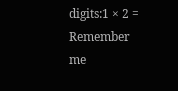digits:1 × 2 =
Remember me